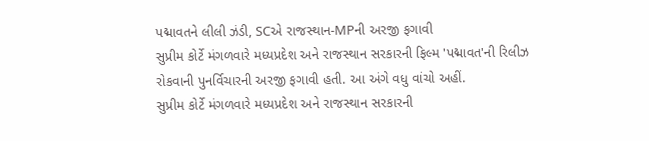પદ્માવતને લીલી ઝંડી, SCએ રાજસ્થાન-MPની અરજી ફગાવી
સુપ્રીમ કોર્ટે મંગળવારે મધ્યપ્રદેશ અને રાજસ્થાન સરકારની ફિલ્મ 'પદ્માવત'ની રિલીઝ રોકવાની પુનર્વિચારની અરજી ફગાવી હતી. આ અંગે વધુ વાંચો અહીં.
સુપ્રીમ કોર્ટે મંગળવારે મધ્યપ્રદેશ અને રાજસ્થાન સરકારની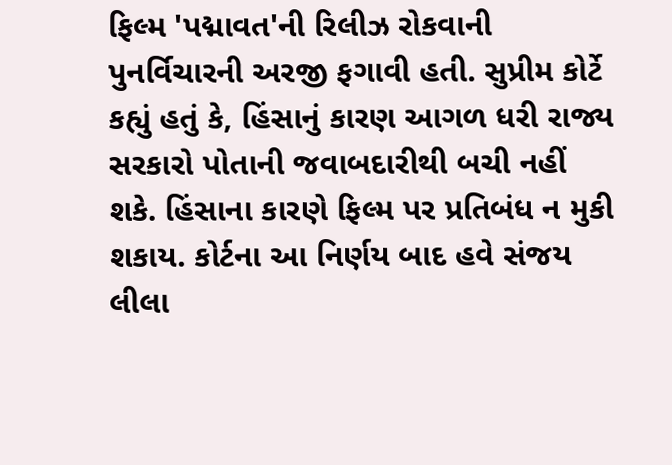ફિલ્મ 'પદ્માવત'ની રિલીઝ રોકવાની પુનર્વિચારની અરજી ફગાવી હતી. સુપ્રીમ કોર્ટે કહ્યું હતું કે, હિંસાનું કારણ આગળ ધરી રાજ્ય સરકારો પોતાની જવાબદારીથી બચી નહીં શકે. હિંસાના કારણે ફિલ્મ પર પ્રતિબંધ ન મુકી શકાય. કોર્ટના આ નિર્ણય બાદ હવે સંજય લીલા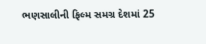ભણસાલીની ફિલ્મ સમગ્ર દેશમાં 25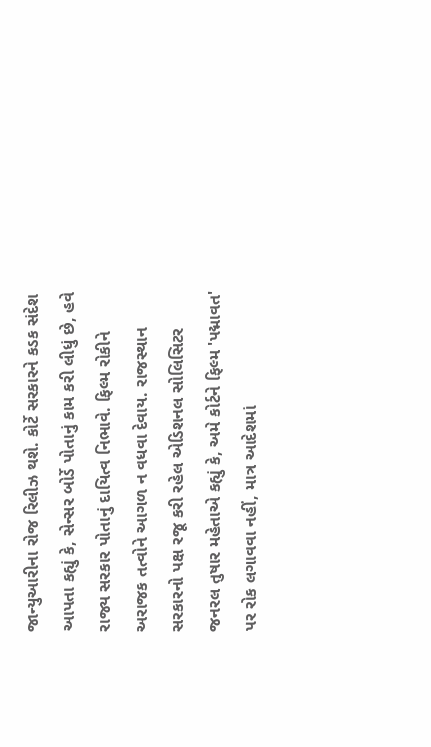જાન્યુઆરીના રોજ રિલીઝ થશે. કોર્ટે સરકારને કડક સંદેશ આપતા કહ્યું કે, સેન્સર બોર્ડે પોતાનું કામ કરી લીધું છે, હવે રાજ્ય સરકાર પોતાનું દાયિત્વ નિભાવે. ફિલ્મ રોકીને અરાજક તત્વોને આગળ ન વધવા દેવાય. રાજસ્થાન સરકારનો પક્ષ રજૂ કરી રહેલ એડિશનલ સોલિસિટર જનરલ તુષાર મહેતાએ કહ્યું કે, અમે કોર્ટને ફિલ્મ 'પદ્માવત' પર રોક લગાવવા નહીં, માત્ર આદેશમાં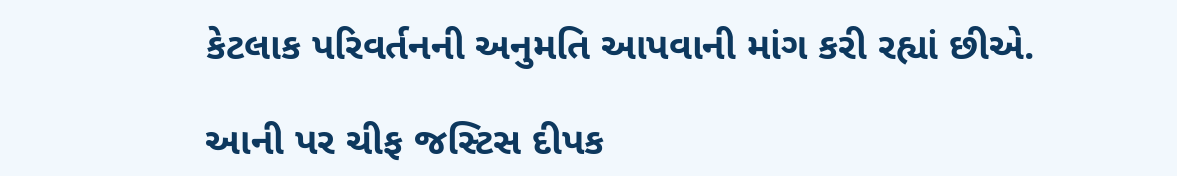કેટલાક પરિવર્તનની અનુમતિ આપવાની માંગ કરી રહ્યાં છીએ.

આની પર ચીફ જસ્ટિસ દીપક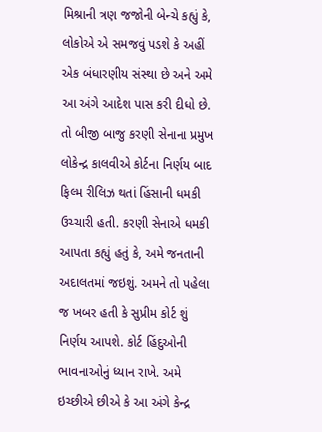મિશ્રાની ત્રણ જજોની બેન્ચે કહ્યું કે, લોકોએ એ સમજવું પડશે કે અહીં એક બંધારણીય સંસ્થા છે અને અમે આ અંગે આદેશ પાસ કરી દીધો છે. તો બીજી બાજુ કરણી સેનાના પ્રમુખ લોકેન્દ્ર કાલવીએ કોર્ટના નિર્ણય બાદ ફિલ્મ રીલિઝ થતાં હિંસાની ધમકી ઉચ્ચારી હતી. કરણી સેનાએ ધમકી આપતા કહ્યું હતું કે, અમે જનતાની અદાલતમાં જઇશું. અમને તો પહેલા જ ખબર હતી કે સુપ્રીમ કોર્ટ શું નિર્ણય આપશે. કોર્ટ હિંદુઓની ભાવનાઓનું ધ્યાન રાખે. અમે ઇચ્છીએ છીએ કે આ અંગે કેન્દ્ર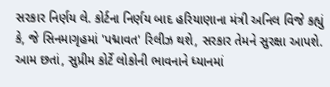સરકાર નિર્ણય લે. કોર્ટના નિર્ણય બાદ હરિયાણાના મંત્રી અનિલ વિજે કહ્યું કે, જે સિનમાગૃહમાં 'પદ્માવત' રિલીઝ થશે, સરકાર તેમને સુરક્ષા આપશે. આમ છતાં, સુપ્રીમ કોર્ટે લોકોની ભાવનાને ધ્યાનમાં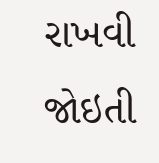રાખવી જોઇતી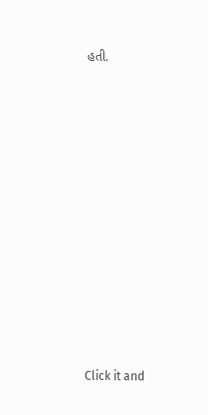હતી.












Click it and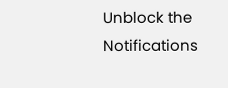Unblock the Notifications